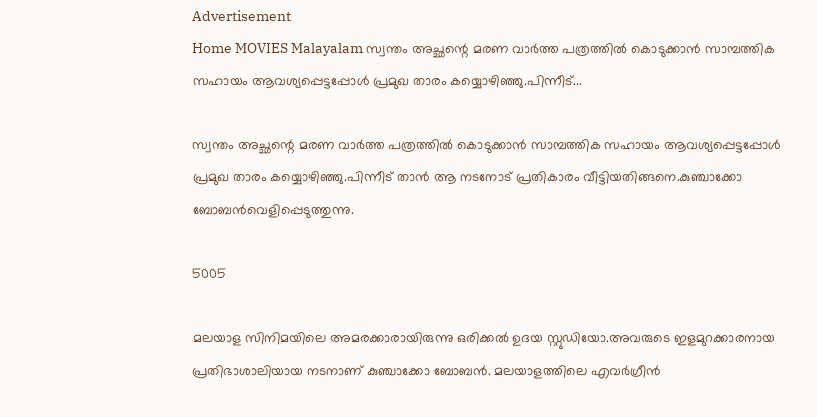Advertisement
Home MOVIES Malayalam സ്വന്തം അച്ഛന്റെ മരണ വാർത്ത പത്രത്തിൽ കൊടുക്കാൻ സാമ്പത്തിക സഹായം ആവശ്യപ്പെട്ടപ്പോൾ പ്രമുഖ താരം കയ്യൊഴിഞ്ഞു.പിന്നീട്...

സ്വന്തം അച്ഛന്റെ മരണ വാർത്ത പത്രത്തിൽ കൊടുക്കാൻ സാമ്പത്തിക സഹായം ആവശ്യപ്പെട്ടപ്പോൾ പ്രമുഖ താരം കയ്യൊഴിഞ്ഞു.പിന്നീട് താൻ ആ നടനോട് പ്രതികാരം വീട്ടിയതിങ്ങനെ.കുഞ്ചാക്കോ ബോബൻവെളിപ്പെടുത്തുന്നു.

5005

മലയാള സിനിമയിലെ അമരക്കാരായിരുന്നു ഒരിക്കൽ ഉദയ സ്റ്റുഡിയോ.അവരുടെ ഇളമുറക്കാരനായ പ്രതിഭാശാലിയായ നടനാണ് കുഞ്ചാക്കോ ബോബൻ. മലയാളത്തിലെ എവർഗ്രീൻ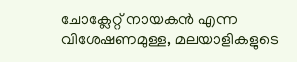ചോക്ലേറ്റ് നായകൻ എന്ന വിശേഷണമുള്ള, മലയാളികളുടെ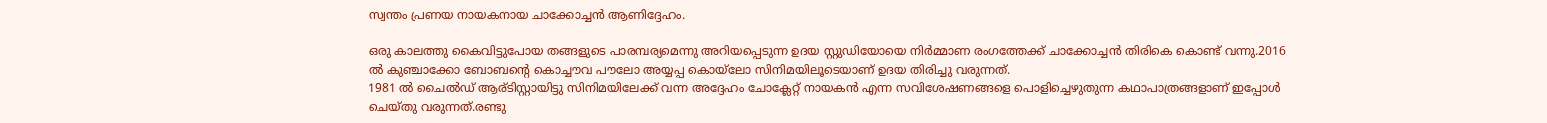സ്വന്തം പ്രണയ നായകനായ ചാക്കോച്ചൻ ആണിദ്ദേഹം.

ഒരു കാലത്തു കൈവിട്ടുപോയ തങ്ങളുടെ പാരമ്പര്യമെന്നു അറിയപ്പെടുന്ന ഉദയ സ്റ്റുഡിയോയെ നിർമ്മാണ രംഗത്തേക്ക് ചാക്കോച്ചൻ തിരികെ കൊണ്ട് വന്നു.2016 ൽ കുഞ്ചാക്കോ ബോബന്റെ കൊച്ചൗവ പൗലോ അയ്യപ്പ കൊയ്‌ലോ സിനിമയിലൂടെയാണ് ഉദയ തിരിച്ചു വരുന്നത്.
1981 ൽ ചൈൽഡ് ആര്ടിസ്റ്റായിട്ടു സിനിമയിലേക്ക് വന്ന അദ്ദേഹം ചോക്ലേറ്റ് നായകൻ എന്ന സവിശേഷണങ്ങളെ പൊളിച്ചെഴുതുന്ന കഥാപാത്രങ്ങളാണ് ഇപ്പോൾ ചെയ്തു വരുന്നത്.രണ്ടു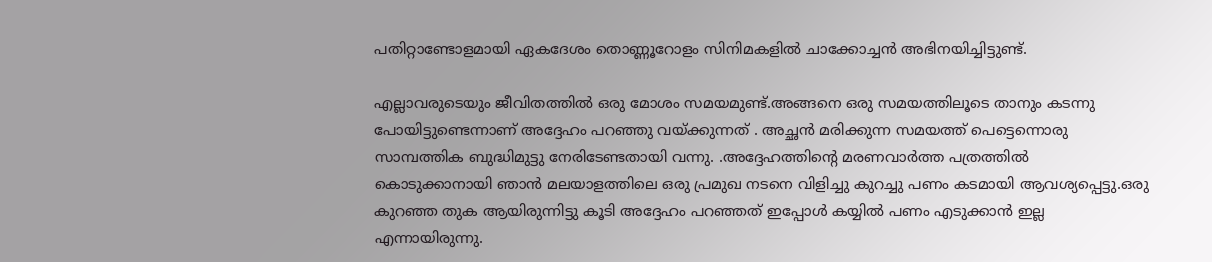പതിറ്റാണ്ടോളമായി ഏകദേശം തൊണ്ണൂറോളം സിനിമകളിൽ ചാക്കോച്ചൻ അഭിനയിച്ചിട്ടുണ്ട്.

എല്ലാവരുടെയും ജീവിതത്തിൽ ഒരു മോശം സമയമുണ്ട്.അങ്ങനെ ഒരു സമയത്തിലൂടെ താനും കടന്നു പോയിട്ടുണ്ടെന്നാണ് അദ്ദേഹം പറഞ്ഞു വയ്ക്കുന്നത് . അച്ഛൻ മരിക്കുന്ന സമയത്ത് പെട്ടെന്നൊരു സാമ്പത്തിക ബുദ്ധിമുട്ടു നേരിടേണ്ടതായി വന്നു. .അദ്ദേഹത്തിന്റെ മരണവാർത്ത പത്രത്തിൽ കൊടുക്കാനായി ഞാൻ മലയാളത്തിലെ ഒരു പ്രമുഖ നടനെ വിളിച്ചു കുറച്ചു പണം കടമായി ആവശ്യപ്പെട്ടു.ഒരു കുറഞ്ഞ തുക ആയിരുന്നിട്ടു കൂടി അദ്ദേഹം പറഞ്ഞത് ഇപ്പോൾ കയ്യിൽ പണം എടുക്കാൻ ഇല്ല എന്നായിരുന്നു.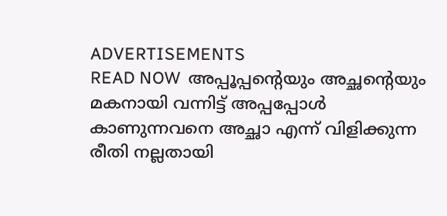ADVERTISEMENTS
READ NOW  അപ്പൂപ്പന്റെയും അച്ഛന്റെയും മകനായി വന്നിട്ട് അപ്പപ്പോൾ കാണുന്നവനെ അച്ഛാ എന്ന് വിളിക്കുന്ന രീതി നല്ലതായി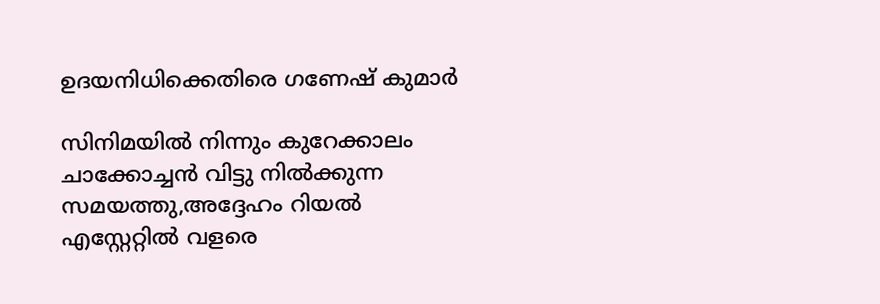ഉദയനിധിക്കെതിരെ ഗണേഷ് കുമാർ

സിനിമയിൽ നിന്നും കുറേക്കാലം ചാക്കോച്ചൻ വിട്ടു നിൽക്കുന്ന സമയത്തു,അദ്ദേഹം റിയൽ എസ്റ്റേറ്റിൽ വളരെ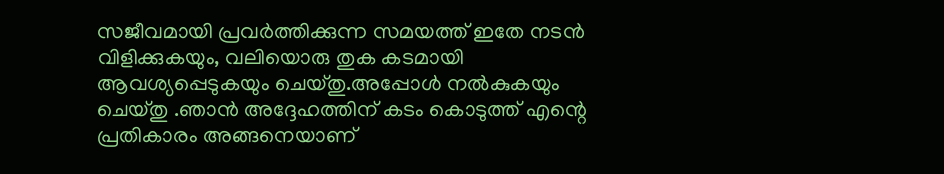സജീവമായി പ്രവർത്തിക്കുന്ന സമയത്ത് ഇതേ നടൻ വിളിക്കുകയും, വലിയൊരു തുക കടമായി ആവശ്യപ്പെടുകയും ചെയ്തു.അപ്പോൾ നൽകുകയും ചെയ്തു .ഞാൻ അദ്ദേഹത്തിന് കടം കൊടുത്ത് എന്റെ പ്രതികാരം അങ്ങനെയാണ്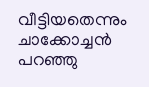വീട്ടിയതെന്നും ചാക്കോച്ചൻ പറഞ്ഞു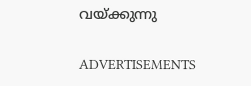വയ്ക്കുന്നു

ADVERTISEMENTS